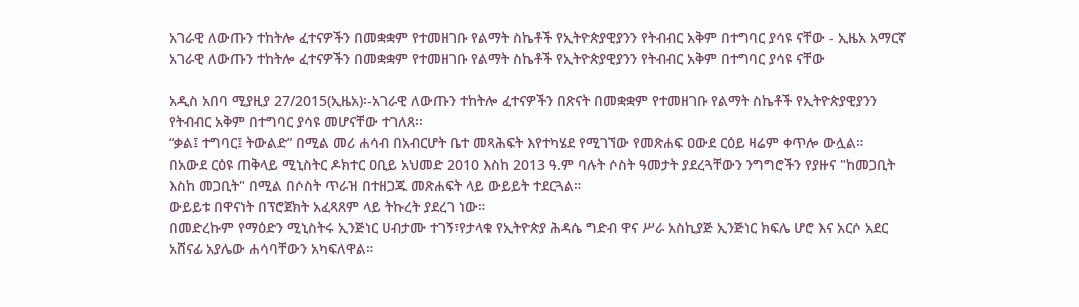አገራዊ ለውጡን ተከትሎ ፈተናዎችን በመቋቋም የተመዘገቡ የልማት ስኬቶች የኢትዮጵያዊያንን የትብብር አቅም በተግባር ያሳዩ ናቸው - ኢዜአ አማርኛ
አገራዊ ለውጡን ተከትሎ ፈተናዎችን በመቋቋም የተመዘገቡ የልማት ስኬቶች የኢትዮጵያዊያንን የትብብር አቅም በተግባር ያሳዩ ናቸው

አዲስ አበባ ሚያዚያ 27/2015(ኢዜአ)፡-አገራዊ ለውጡን ተከትሎ ፈተናዎችን በጽናት በመቋቋም የተመዘገቡ የልማት ስኬቶች የኢትዮጵያዊያንን የትብብር አቅም በተግባር ያሳዩ መሆናቸው ተገለጸ፡፡
“ቃል፤ ተግባር፤ ትውልድ” በሚል መሪ ሐሳብ በአብርሆት ቤተ መጻሕፍት እየተካሄደ የሚገኘው የመጽሐፍ ዐውደ ርዕይ ዛሬም ቀጥሎ ውሏል።
በአውደ ርዕዩ ጠቅላይ ሚኒስትር ዶክተር ዐቢይ አህመድ 2010 እስከ 2013 ዓ.ም ባሉት ሶስት ዓመታት ያደረጓቸውን ንግግሮችን የያዙና "ከመጋቢት እስከ መጋቢት" በሚል በሶስት ጥራዝ በተዘጋጁ መጽሐፍት ላይ ውይይት ተደርጓል።
ውይይቱ በዋናነት በፕሮጀክት አፈጻጸም ላይ ትኩረት ያደረገ ነው።
በመድረኩም የማዕድን ሚኒስትሩ ኢንጅነር ሀብታሙ ተገኝ፣የታላቁ የኢትዮጵያ ሕዳሴ ግድብ ዋና ሥራ አስኪያጅ ኢንጅነር ክፍሌ ሆሮ እና አርሶ አደር አሸናፊ አያሌው ሐሳባቸውን አካፍለዋል።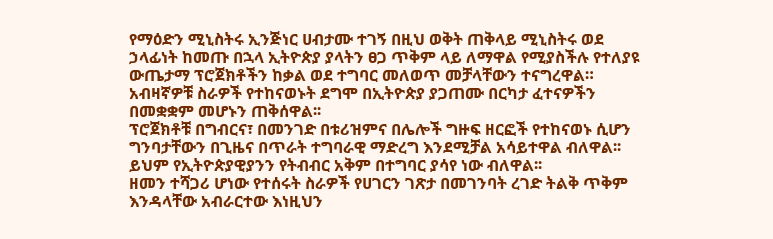የማዕድን ሚኒስትሩ ኢንጅነር ሀብታሙ ተገኝ በዚህ ወቅት ጠቅላይ ሚኒስትሩ ወደ ኃላፊነት ከመጡ በኋላ ኢትዮጵያ ያላትን ፀጋ ጥቅም ላይ ለማዋል የሚያስችሉ የተለያዩ ውጤታማ ፕሮጀክቶችን ከቃል ወደ ተግባር መለወጥ መቻላቸውን ተናግረዋል።
አብዛኛዎቹ ስራዎች የተከናወኑት ደግሞ በኢትዮጵያ ያጋጠሙ በርካታ ፈተናዎችን በመቋቋም መሆኑን ጠቅሰዋል፡፡
ፕሮጀክቶቹ በግብርና፣ በመንገድ በቱሪዝምና በሌሎች ግዙፍ ዘርፎች የተከናወኑ ሲሆን ግንባታቸውን በጊዜና በጥራት ተግባራዊ ማድረግ እንደሚቻል አሳይተዋል ብለዋል፡፡
ይህም የኢትዮጵያዊያንን የትብብር አቅም በተግባር ያሳየ ነው ብለዋል፡፡
ዘመን ተሻጋሪ ሆነው የተሰሩት ስራዎች የሀገርን ገጽታ በመገንባት ረገድ ትልቅ ጥቅም እንዳላቸው አብራርተው እነዚህን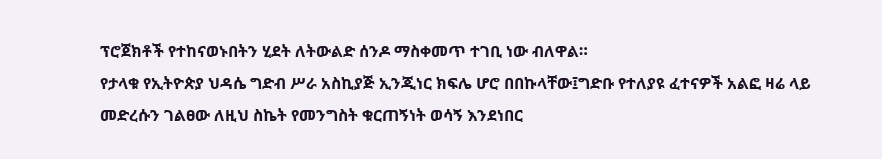ፕሮጀክቶች የተከናወኑበትን ሂደት ለትውልድ ሰንዶ ማስቀመጥ ተገቢ ነው ብለዋል።
የታላቁ የኢትዮጵያ ህዳሴ ግድብ ሥራ አስኪያጅ ኢንጂነር ክፍሌ ሆሮ በበኩላቸው፤ግድቡ የተለያዩ ፈተናዎች አልፎ ዛሬ ላይ መድረሱን ገልፀው ለዚህ ስኬት የመንግስት ቁርጠኝነት ወሳኝ እንደነበር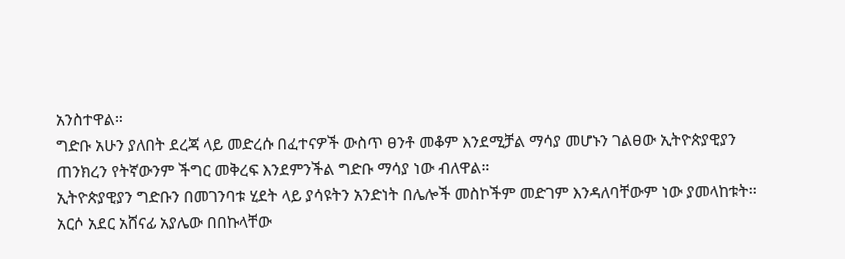አንስተዋል።
ግድቡ አሁን ያለበት ደረጃ ላይ መድረሱ በፈተናዎች ውስጥ ፀንቶ መቆም እንደሚቻል ማሳያ መሆኑን ገልፀው ኢትዮጵያዊያን ጠንክረን የትኛውንም ችግር መቅረፍ እንደምንችል ግድቡ ማሳያ ነው ብለዋል።
ኢትዮጵያዊያን ግድቡን በመገንባቱ ሂደት ላይ ያሳዩትን አንድነት በሌሎች መስኮችም መድገም እንዳለባቸውም ነው ያመላከቱት፡፡
አርሶ አደር አሸናፊ አያሌው በበኩላቸው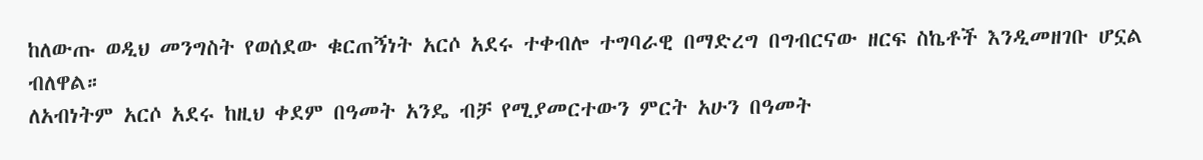ከለውጡ ወዲህ መንግስት የወሰደው ቁርጠኝነት አርሶ አደሩ ተቀብሎ ተግባራዊ በማድረግ በግብርናው ዘርፍ ስኬቶች እንዲመዘገቡ ሆኗል ብለዋል።
ለአብነትም አርሶ አደሩ ከዚህ ቀደም በዓመት አንዴ ብቻ የሚያመርተውን ምርት አሁን በዓመት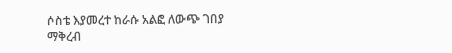ሶስቴ እያመረተ ከራሱ አልፎ ለውጭ ገበያ ማቅረብ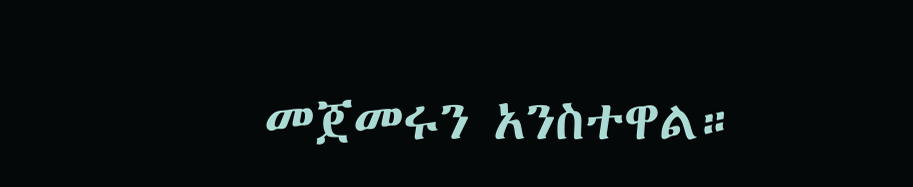መጀመሩን አንስተዋል።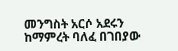መንግስት አርሶ አደሩን ከማምረት ባለፈ በገበያው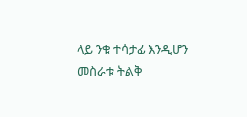ላይ ንቁ ተሳታፊ እንዲሆን መስራቱ ትልቅ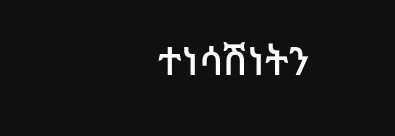ተነሳሽነትን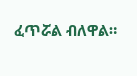ፈጥሯል ብለዋል።